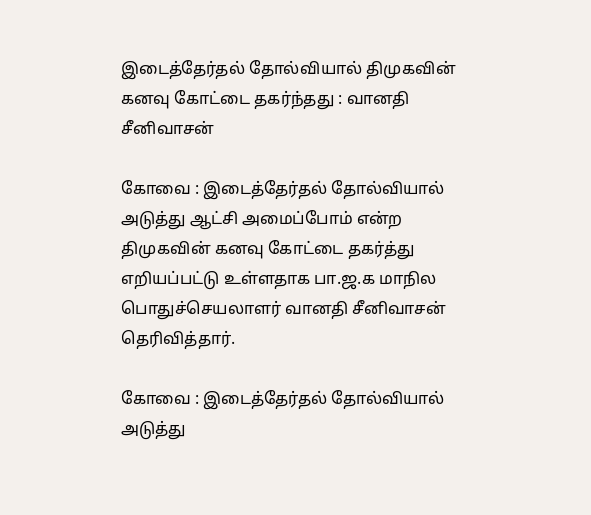இடைத்தேர்தல் தோல்வியால் திமுகவின் கனவு கோட்டை தகர்ந்தது : வானதி சீனிவாசன்

கோவை : இடைத்தேர்தல் தோல்வியால் அடுத்து ஆட்சி அமைப்போம் என்ற திமுகவின் கனவு கோட்டை தகர்த்து எறியப்பட்டு உள்ளதாக பா.ஜ.க மாநில பொதுச்செயலாளர் வானதி சீனிவாசன் தெரிவித்தார்.

கோவை : இடைத்தேர்தல் தோல்வியால் அடுத்து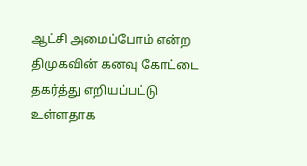ஆட்சி அமைப்போம் என்ற திமுகவின் கனவு கோட்டை தகர்த்து எறியப்பட்டு உள்ளதாக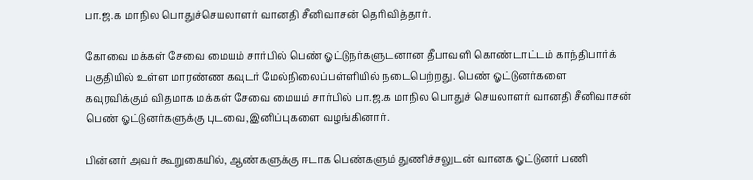பா.ஜ.க மாநில பொதுச்செயலாளர் வானதி சீனிவாசன் தெரிவித்தார்.

கோவை மக்கள் சேவை மையம் சார்பில் பெண் ஓட்டுநர்களுடனான தீபாவளி கொண்டாட்டம் காந்திபார்க் பகுதியில் உள்ள மாரண்ண கவுடர் மேல்நிலைப்பள்ளியில் நடைபெற்றது. பெண் ஓட்டுனர்களை கவுரவிக்கும் விதமாக மக்கள் சேவை மையம் சார்பில் பா.ஜ.க மாநில பொதுச் செயலாளர் வானதி சீனிவாசன் பெண் ஓட்டுனர்களுக்கு புடவை,இனிப்புகளை வழங்கினார்.

பின்னர் அவர் கூறுகையில், ஆண்களுக்கு ஈடாக பெண்களும் துணிச்சலுடன் வானக ஓட்டுனர் பணி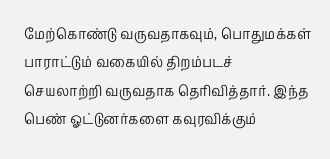மேற்கொண்டு வருவதாகவும், பொதுமக்கள் பாராட்டும் வகையில் திறம்படச் செயலாற்றி வருவதாக தெரிவித்தார். இந்த பெண் ஓட்டுனர்களை கவுரவிக்கும்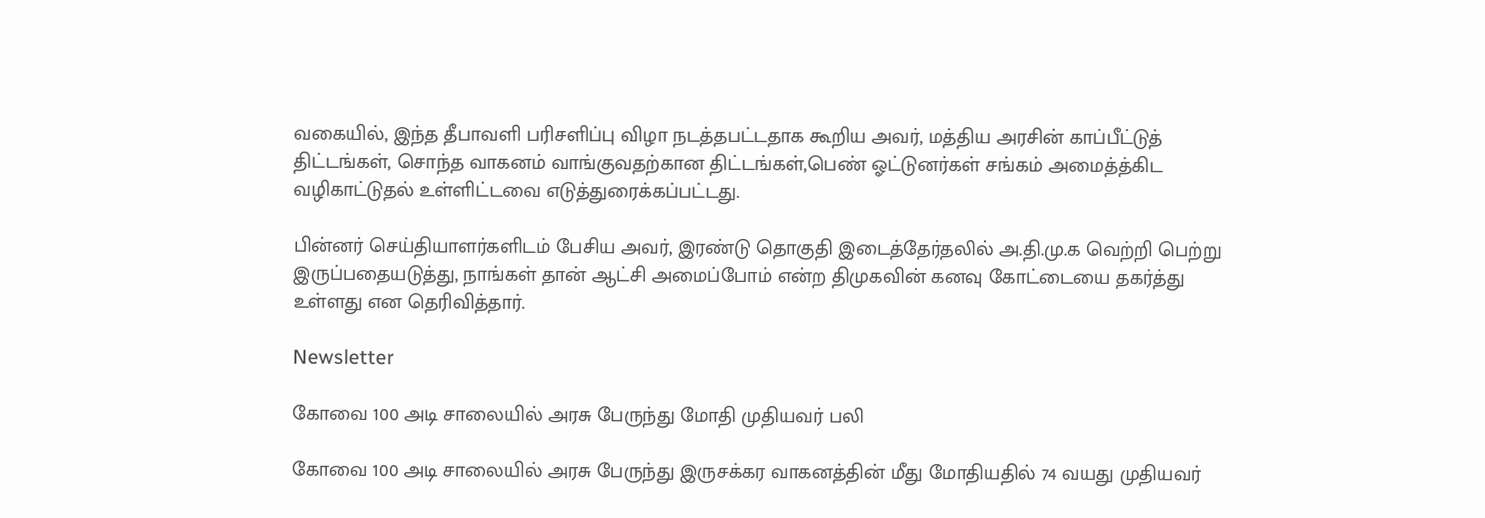வகையில், இந்த தீபாவளி பரிசளிப்பு விழா நடத்தபட்டதாக கூறிய அவர், மத்திய அரசின் காப்பீட்டுத் திட்டங்கள், சொந்த வாகனம் வாங்குவதற்கான திட்டங்கள்,பெண் ஓட்டுனர்கள் சங்கம் அமைத்த்கிட வழிகாட்டுதல் உள்ளிட்டவை எடுத்துரைக்கப்பட்டது.

பின்னர் செய்தியாளர்களிடம் பேசிய அவர், இரண்டு தொகுதி இடைத்தேர்தலில் அ.தி.மு.க வெற்றி பெற்று இருப்பதையடுத்து, நாங்கள் தான் ஆட்சி அமைப்போம் என்ற திமுகவின் கனவு கோட்டையை தகர்த்து உள்ளது என தெரிவித்தார்.

Newsletter

கோவை 100 அடி சாலையில் அரசு பேருந்து மோதி முதியவர் பலி

கோவை 100 அடி சாலையில் அரசு பேருந்து இருசக்கர வாகனத்தின் மீது மோதியதில் 74 வயது முதியவர்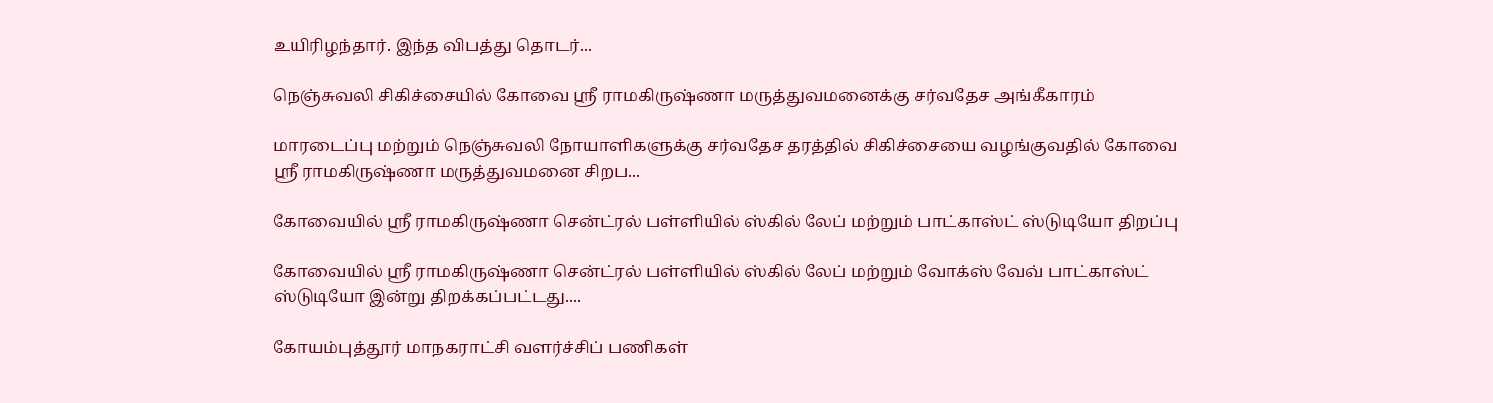உயிரிழந்தார். இந்த விபத்து தொடர்...

நெஞ்சுவலி சிகிச்சையில் கோவை ஸ்ரீ ராமகிருஷ்ணா மருத்துவமனைக்கு சர்வதேச அங்கீகாரம்

மாரடைப்பு மற்றும் நெஞ்சுவலி நோயாளிகளுக்கு சர்வதேச தரத்தில் சிகிச்சையை வழங்குவதில் கோவை ஸ்ரீ ராமகிருஷ்ணா மருத்துவமனை சிறப...

கோவையில் ஸ்ரீ ராமகிருஷ்ணா சென்ட்ரல் பள்ளியில் ஸ்கில் லேப் மற்றும் பாட்காஸ்ட் ஸ்டுடியோ திறப்பு

கோவையில் ஸ்ரீ ராமகிருஷ்ணா சென்ட்ரல் பள்ளியில் ஸ்கில் லேப் மற்றும் வோக்ஸ் வேவ் பாட்காஸ்ட் ஸ்டுடியோ இன்று திறக்கப்பட்டது....

கோயம்புத்தூர் மாநகராட்சி வளர்ச்சிப் பணிகள்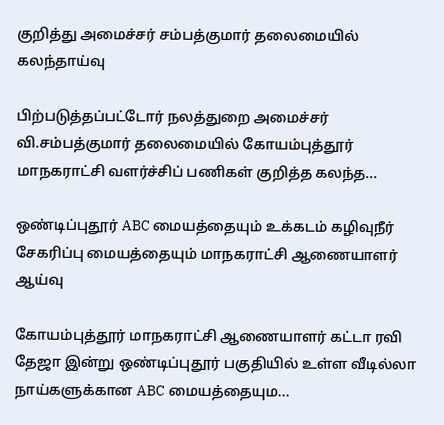குறித்து அமைச்சர் சம்பத்குமார் தலைமையில் கலந்தாய்வு

பிற்படுத்தப்பட்டோர் நலத்துறை அமைச்சர் வி.சம்பத்குமார் தலைமையில் கோயம்புத்தூர் மாநகராட்சி வளர்ச்சிப் பணிகள் குறித்த கலந்த...

ஒண்டிப்புதூர் ABC மையத்தையும் உக்கடம் கழிவுநீர் சேகரிப்பு மையத்தையும் மாநகராட்சி ஆணையாளர் ஆய்வு

கோயம்புத்தூர் மாநகராட்சி ஆணையாளர் கட்டா ரவி தேஜா இன்று ஒண்டிப்புதூர் பகுதியில் உள்ள வீடில்லா நாய்களுக்கான ABC மையத்தையும...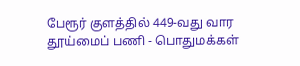பேரூர் குளத்தில் 449-வது வார தூய்மைப் பணி - பொதுமக்கள்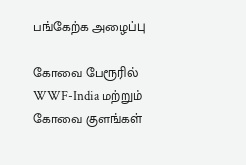பங்கேற்க அழைப்பு

கோவை பேரூரில் WWF-India மற்றும் கோவை குளங்கள்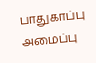பாதுகாப்பு அமைப்பு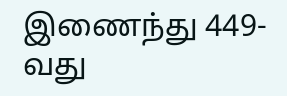இணைந்து 449-வது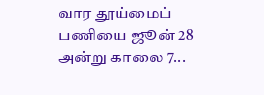வார தூய்மைப் பணியை ஜூன் 28 அன்று காலை 7...